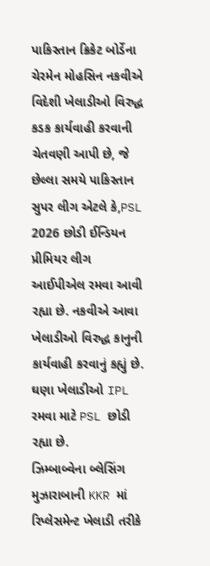પાકિસ્તાન ક્રિકેટ બોર્ડેના ચેરમેન મોહસિન નકવીએ વિદેશી ખેલાડીઓ વિરુદ્ધ કડક કાર્યવાહી કરવાની ચેતવણી આપી છે, જે છેલ્લા સમયે પાકિસ્તાન સુપર લીગ એટલે કે,PSL 2026 છોડી ઈન્ડિયન પ્રીમિયર લીગ આઈપીએલ રમવા આવી રહ્યા છે. નકવીએ આવા ખેલાડીઓ વિરુદ્ધ કાનુની કાર્યવાહી કરવાનું કહ્યું છે. ઘણા ખેલાડીઓ IPL રમવા માટે PSL છોડી રહ્યા છે.
ઝિમ્બાબ્વેના બ્લેસિંગ મુઝારાબાની KKR માં રિપ્લેસમેન્ટ ખેલાડી તરીકે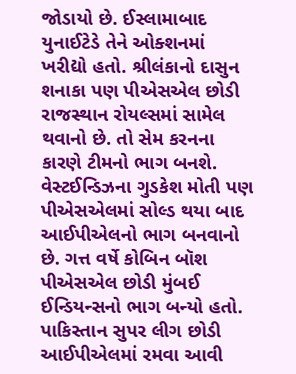જોડાયો છે. ઈસ્લામાબાદ યુનાઈટેડે તેને ઓક્શનમાં ખરીદ્યો હતો. શ્રીલંકાનો દાસુન શનાકા પણ પીએસએલ છોડી રાજસ્થાન રોયલ્સમાં સામેલ થવાનો છે. તો સેમ કરનના કારણે ટીમનો ભાગ બનશે. વેસ્ટઈન્ડિઝના ગુડકેશ મોતી પણ પીએસએલમાં સોલ્ડ થયા બાદ આઈપીએલનો ભાગ બનવાનો છે. ગત્ત વર્ષે કોબિન બૉશ પીએસએલ છોડી મુંબઈ ઈન્ડિયન્સનો ભાગ બન્યો હતો.
પાકિસ્તાન સુપર લીગ છોડી આઈપીએલમાં રમવા આવી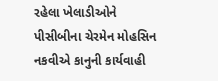રહેલા ખેલાડીઓને પીસીબીના ચેરમેન મોહસિન નકવીએ કાનુની કાર્યવાહી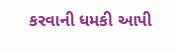કરવાની ધમકી આપી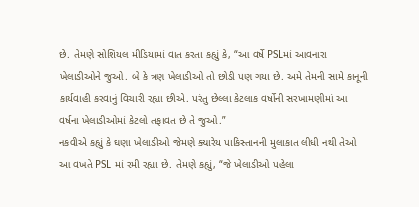છે. તેમણે સોશિયલ મીડિયામાં વાત કરતા કહ્યું કે, “આ વર્ષે PSLમાં આવનારા ખેલાડીઓને જુઓ. બે કે ત્રણ ખેલાડીઓ તો છોડી પણ ગયા છે. અમે તેમની સામે કાનૂની કાર્યવાહી કરવાનું વિચારી રહ્યા છીએ. પરંતુ છેલ્લા કેટલાક વર્ષોની સરખામણીમાં આ વર્ષના ખેલાડીઓમાં કેટલો તફાવત છે તે જુઓ.”
નકવીએ કહ્યું કે ઘણા ખેલાડીઓ જેમણે ક્યારેય પાકિસ્તાનની મુલાકાત લીધી નથી તેઓ આ વખતે PSL માં રમી રહ્યા છે. તેમણે કહ્યું, “જે ખેલાડીઓ પહેલા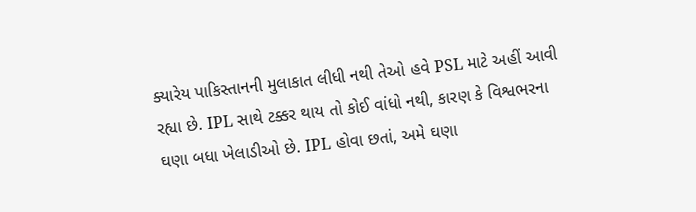ક્યારેય પાકિસ્તાનની મુલાકાત લીધી નથી તેઓ હવે PSL માટે અહીં આવી રહ્યા છે. IPL સાથે ટક્કર થાય તો કોઈ વાંધો નથી, કારણ કે વિશ્વભરના ઘણા બધા ખેલાડીઓ છે. IPL હોવા છતાં, અમે ઘણા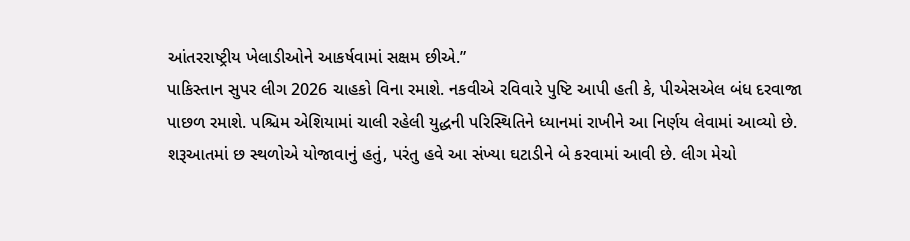આંતરરાષ્ટ્રીય ખેલાડીઓને આકર્ષવામાં સક્ષમ છીએ.”
પાકિસ્તાન સુપર લીગ 2026 ચાહકો વિના રમાશે. નકવીએ રવિવારે પુષ્ટિ આપી હતી કે, પીએસએલ બંધ દરવાજા પાછળ રમાશે. પશ્ચિમ એશિયામાં ચાલી રહેલી યુદ્ધની પરિસ્થિતિને ધ્યાનમાં રાખીને આ નિર્ણય લેવામાં આવ્યો છે. શરૂઆતમાં છ સ્થળોએ યોજાવાનું હતું, પરંતુ હવે આ સંખ્યા ઘટાડીને બે કરવામાં આવી છે. લીગ મેચો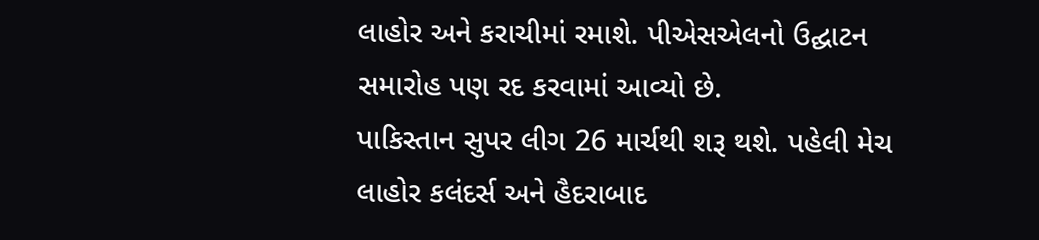લાહોર અને કરાચીમાં રમાશે. પીએસએલનો ઉદ્ઘાટન સમારોહ પણ રદ કરવામાં આવ્યો છે.
પાકિસ્તાન સુપર લીગ 26 માર્ચથી શરૂ થશે. પહેલી મેચ લાહોર કલંદર્સ અને હૈદરાબાદ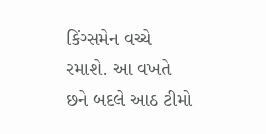કિંગ્સમેન વચ્ચે રમાશે. આ વખતે છને બદલે આઠ ટીમો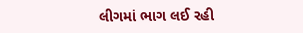લીગમાં ભાગ લઈ રહી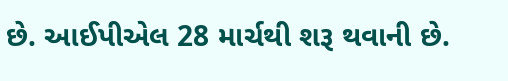છે. આઈપીએલ 28 માર્ચથી શરૂ થવાની છે.